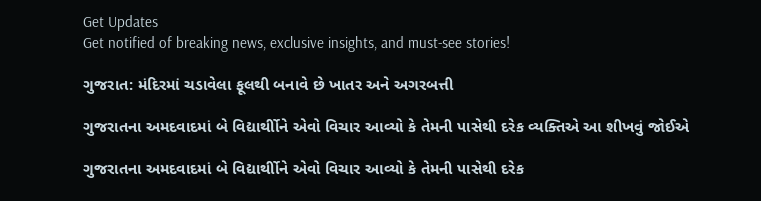Get Updates
Get notified of breaking news, exclusive insights, and must-see stories!

ગુજરાત: મંદિરમાં ચડાવેલા ફૂલથી બનાવે છે ખાતર અને અગરબત્તી

ગુજરાતના અમદવાદમાં બે વિદ્યાર્થીોને એવો વિચાર આવ્યો કે તેમની પાસેથી દરેક વ્યક્તિએ આ શીખવું જોઈએ

ગુજરાતના અમદવાદમાં બે વિદ્યાર્થીોને એવો વિચાર આવ્યો કે તેમની પાસેથી દરેક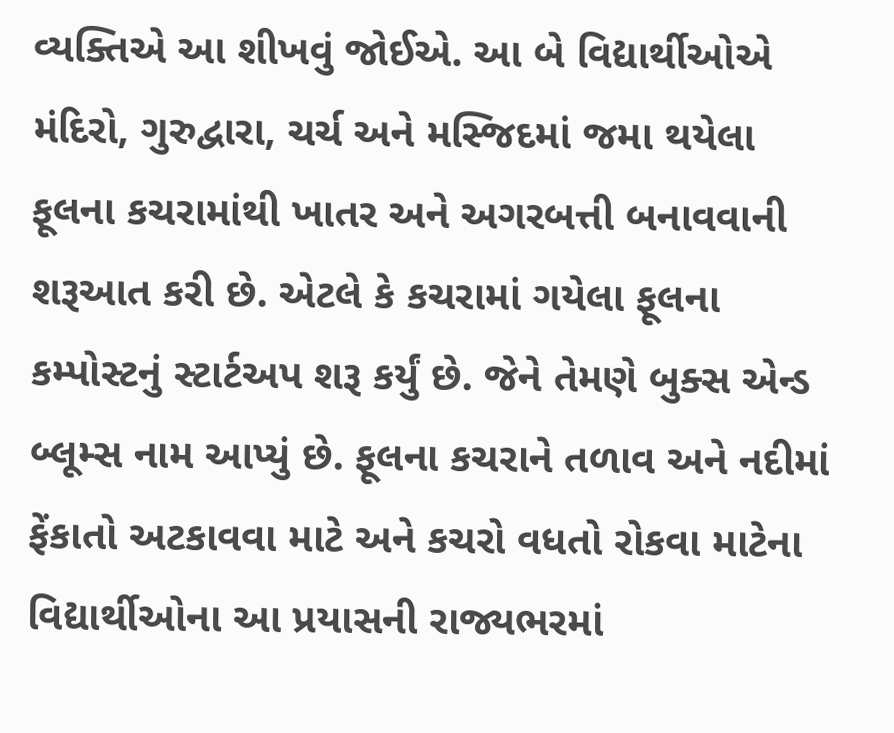વ્યક્તિએ આ શીખવું જોઈએ. આ બે વિદ્યાર્થીઓએ મંદિરો, ગુરુદ્વારા, ચર્ચ અને મસ્જિદમાં જમા થયેલા ફૂલના કચરામાંથી ખાતર અને અગરબત્તી બનાવવાની શરૂઆત કરી છે. એટલે કે કચરામાં ગયેલા ફૂલના કમ્પોસ્ટનું સ્ટાર્ટઅપ શરૂ કર્યું છે. જેને તેમણે બુક્સ એન્ડ બ્લૂમ્સ નામ આપ્યું છે. ફૂલના કચરાને તળાવ અને નદીમાં ફેંકાતો અટકાવવા માટે અને કચરો વધતો રોકવા માટેના વિદ્યાર્થીઓના આ પ્રયાસની રાજ્યભરમાં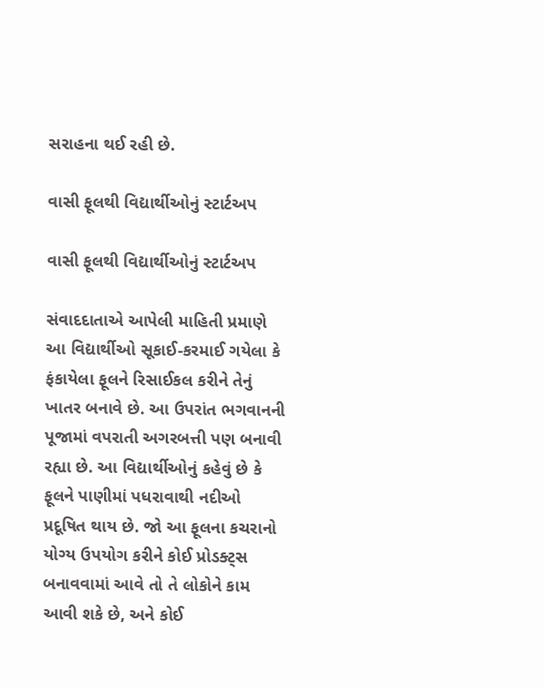સરાહના થઈ રહી છે.

વાસી ફૂલથી વિદ્યાર્થીઓનું સ્ટાર્ટઅપ

વાસી ફૂલથી વિદ્યાર્થીઓનું સ્ટાર્ટઅપ

સંવાદદાતાએ આપેલી માહિતી પ્રમાણે આ વિદ્યાર્થીઓ સૂકાઈ-કરમાઈ ગયેલા કે ફંકાયેલા ફૂલને રિસાઈકલ કરીને તેનું ખાતર બનાવે છે. આ ઉપરાંત ભગવાનની પૂજામાં વપરાતી અગરબત્તી પણ બનાવી રહ્યા છે. આ વિદ્યાર્થીઓનું કહેવું છે કે ફૂલને પાણીમાં પધરાવાથી નદીઓ પ્રદૂષિત થાય છે. જો આ ફૂલના કચરાનો યોગ્ય ઉપયોગ કરીને કોઈ પ્રોડક્ટ્સ બનાવવામાં આવે તો તે લોકોને કામ આવી શકે છે, અને કોઈ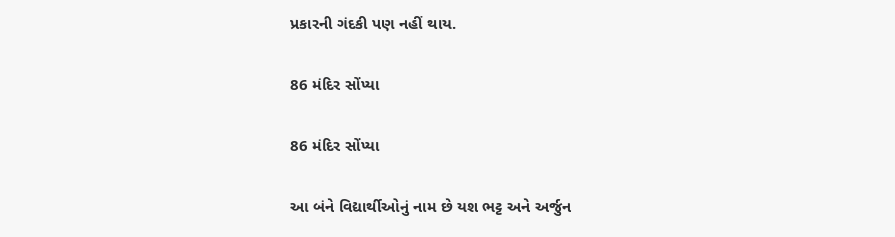પ્રકારની ગંદકી પણ નહીં થાય.

86 મંદિર સોંપ્યા

86 મંદિર સોંપ્યા

આ બંને વિદ્યાર્થીઓનું નામ છે યશ ભટ્ટ અને અર્જુન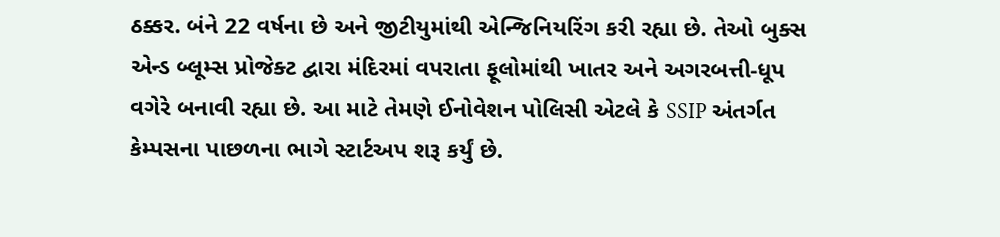ઠક્કર. બંને 22 વર્ષના છે અને જીટીયુમાંથી એન્જિનિયરિંગ કરી રહ્યા છે. તેઓ બુક્સ એન્ડ બ્લૂમ્સ પ્રોજેક્ટ દ્વારા મંદિરમાં વપરાતા ફૂલોમાંથી ખાતર અને અગરબત્તી-ધૂપ વગેરે બનાવી રહ્યા છે. આ માટે તેમણે ઈનોવેશન પોલિસી એટલે કે SSIP અંતર્ગત કેમ્પસના પાછળના ભાગે સ્ટાર્ટઅપ શરૂ કર્યું છે.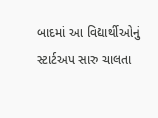બાદમાં આ વિદ્યાર્થીઓનું સ્ટાર્ટઅપ સારુ ચાલતા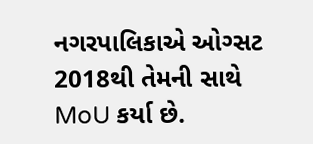નગરપાલિકાએ ઓગ્સટ 2018થી તેમની સાથે MoU કર્યા છે.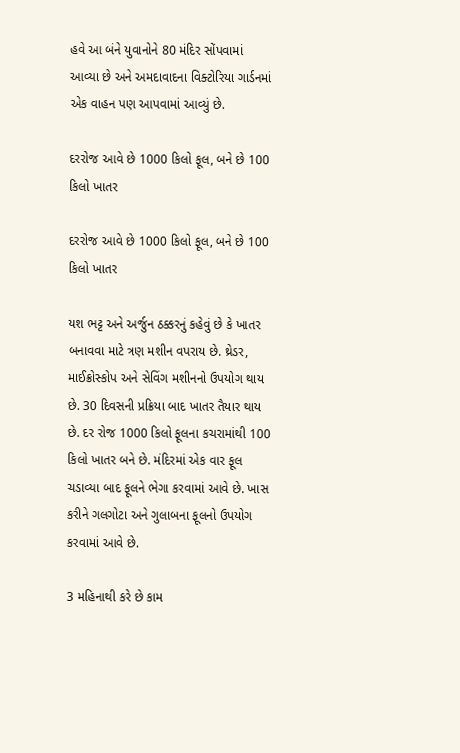હવે આ બંને યુવાનોને 80 મંદિર સોંપવામાં આવ્યા છે અને અમદાવાદના વિક્ટોરિયા ગાર્ડનમાં એક વાહન પણ આપવામાં આવ્યું છે.

દરરોજ આવે છે 1000 કિલો ફૂલ, બને છે 100 કિલો ખાતર

દરરોજ આવે છે 1000 કિલો ફૂલ, બને છે 100 કિલો ખાતર

યશ ભટ્ટ અને અર્જુન ઠક્કરનું કહેવું છે કે ખાતર બનાવવા માટે ત્રણ મશીન વપરાય છે. થ્રેડર, માઈક્રોસ્કોપ અને સેવિંગ મશીનનો ઉપયોગ થાય છે. 30 દિવસની પ્રક્રિયા બાદ ખાતર તૈયાર થાય છે. દર રોજ 1000 કિલો ફૂલના કચરામાંથી 100 કિલો ખાતર બને છે. મંદિરમાં એક વાર ફૂલ ચડાવ્યા બાદ ફૂલને ભેગા કરવામાં આવે છે. ખાસ કરીને ગલગોટા અને ગુલાબના ફૂલનો ઉપયોગ કરવામાં આવે છે.

3 મહિનાથી કરે છે કામ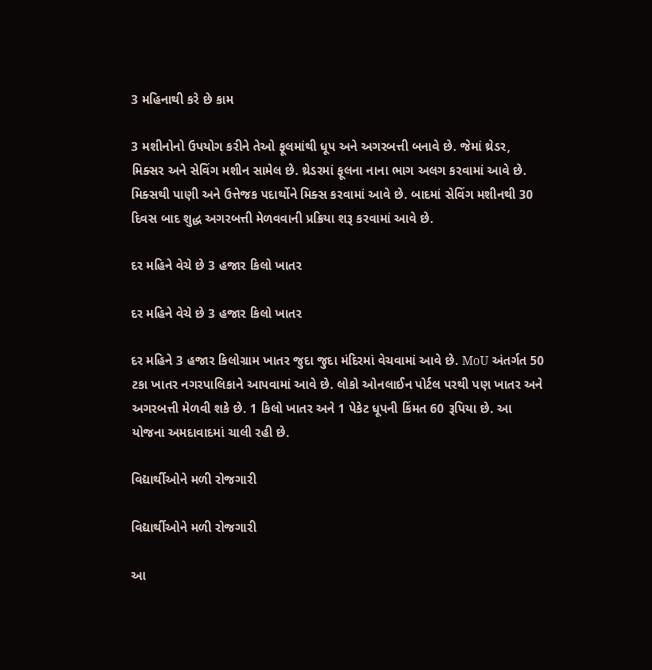3 મહિનાથી કરે છે કામ

3 મશીનોનો ઉપયોગ કરીને તેઓ ફૂલમાંથી ધૂપ અને અગરબત્તી બનાવે છે. જેમાં થ્રેડર, મિક્સર અને સેવિંગ મશીન સામેલ છે. થ્રેડરમાં ફૂલના નાના ભાગ અલગ કરવામાં આવે છે. મિક્સથી પાણી અને ઉત્તેજક પદાર્થોને મિક્સ કરવામાં આવે છે. બાદમાં સેવિંગ મશીનથી 30 દિવસ બાદ શુદ્ધ અગરબત્તી મેળવવાની પ્રક્રિયા શરૂ કરવામાં આવે છે.

દર મહિને વેચે છે 3 હજાર કિલો ખાતર

દર મહિને વેચે છે 3 હજાર કિલો ખાતર

દર મહિને 3 હજાર કિલોગ્રામ ખાતર જુદા જુદા મંદિરમાં વેચવામાં આવે છે. MoU અંતર્ગત 50 ટકા ખાતર નગરપાલિકાને આપવામાં આવે છે. લોકો ઓનલાઈન પોર્ટલ પરથી પણ ખાતર અને અગરબત્તી મેળવી શકે છે. 1 કિલો ખાતર અને 1 પેકેટ ધૂપની કિંમત 60 રૂપિયા છે. આ યોજના અમદાવાદમાં ચાલી રહી છે.

વિદ્યાર્થીઓને મળી રોજગારી

વિદ્યાર્થીઓને મળી રોજગારી

આ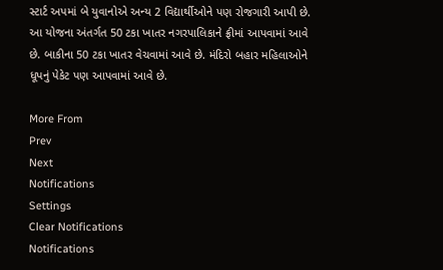સ્ટાર્ટ અપમાં બે યુવાનોએ અન્ય 2 વિદ્યાર્થીઓને પણ રોજગારી આપી છે. આ યોજના અંતર્ગત 50 ટકા ખાતર નગરપાલિકાને ફ્રીમાં આપવામાં આવે છે. બાકીના 50 ટકા ખાતર વેચવામાં આવે છે. મંદિરો બહાર મહિલાઓને ધૂપનું પેકેટ પણ આપવામાં આવે છે.

More From
Prev
Next
Notifications
Settings
Clear Notifications
Notifications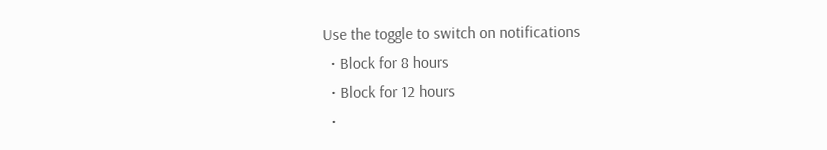Use the toggle to switch on notifications
  • Block for 8 hours
  • Block for 12 hours
  •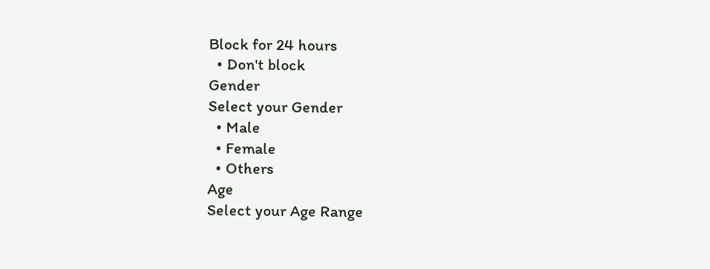Block for 24 hours
  • Don't block
Gender
Select your Gender
  • Male
  • Female
  • Others
Age
Select your Age Range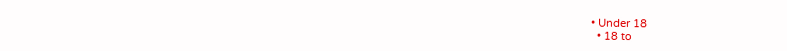• Under 18
  • 18 to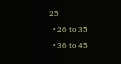25
  • 26 to 35
  • 36 to 45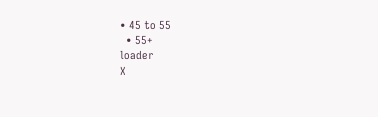• 45 to 55
  • 55+
loader
X